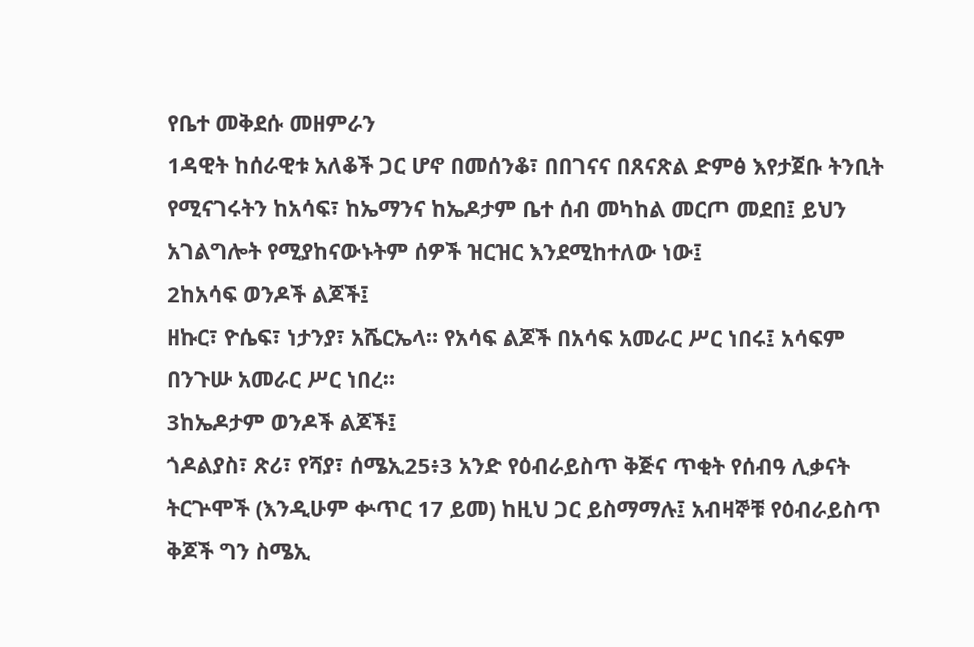የቤተ መቅደሱ መዘምራን
1ዳዊት ከሰራዊቱ አለቆች ጋር ሆኖ በመሰንቆ፣ በበገናና በጸናጽል ድምፅ እየታጀቡ ትንቢት የሚናገሩትን ከአሳፍ፣ ከኤማንና ከኤዶታም ቤተ ሰብ መካከል መርጦ መደበ፤ ይህን አገልግሎት የሚያከናውኑትም ሰዎች ዝርዝር እንደሚከተለው ነው፤
2ከአሳፍ ወንዶች ልጆች፤
ዘኩር፣ ዮሴፍ፣ ነታንያ፣ አሼርኤላ። የአሳፍ ልጆች በአሳፍ አመራር ሥር ነበሩ፤ አሳፍም በንጉሡ አመራር ሥር ነበረ።
3ከኤዶታም ወንዶች ልጆች፤
ጎዶልያስ፣ ጽሪ፣ የሻያ፣ ሰሜኢ25፥3 አንድ የዕብራይስጥ ቅጅና ጥቂት የሰብዓ ሊቃናት ትርጕሞች (እንዲሁም ቍጥር 17 ይመ) ከዚህ ጋር ይስማማሉ፤ አብዛኞቹ የዕብራይስጥ ቅጆች ግን ስሜኢ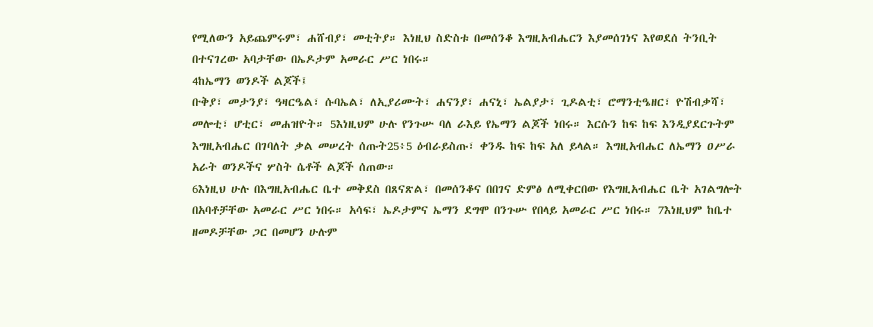የሚለውን አይጨምሩም፣ ሐሸብያ፣ መቲትያ። እነዚህ ስድስቱ በመሰንቆ እግዚአብሔርን እያመሰገነና እየወደሰ ትንቢት በተናገረው አባታቸው በኤዶታም አመራር ሥር ነበሩ።
4ከኤማን ወንዶች ልጆች፤
ቡቅያ፣ መታንያ፣ ዓዛርዔል፣ ሱባኤል፣ ለኢያሪሙት፣ ሐናንያ፣ ሐናኒ፣ ኤልያታ፣ ጊዶልቲ፣ ሮማንቲዔዘር፣ ዮሽብቃሻ፣ መሎቲ፣ ሆቲር፣ መሐዝዮት። 5እነዚህም ሁሉ የንጉሡ ባለ ራእይ የኤማን ልጆች ነበሩ። እርሱን ከፍ ከፍ እንዲያደርጉትም እግዚአብሔር በገባለት ቃል መሠረት ሰጡት25፥5 ዕብራይስጡ፣ ቀንዱ ከፍ ከፍ አለ ይላል። እግዚአብሔር ለኤማን ዐሥራ አራት ወንዶችና ሦስት ሴቶች ልጆች ሰጠው።
6እነዚህ ሁሉ በእግዚአብሔር ቤተ መቅደስ በጸናጽል፣ በመሰንቆና በበገና ድምፅ ለሚቀርበው የእግዚአብሔር ቤት አገልግሎት በአባቶቻቸው አመራር ሥር ነበሩ። አሳፍ፣ ኤዶታምና ኤማን ደግሞ በንጉሡ የበላይ አመራር ሥር ነበሩ። 7እነዚህም ከቤተ ዘመዶቻቸው ጋር በመሆን ሁሉም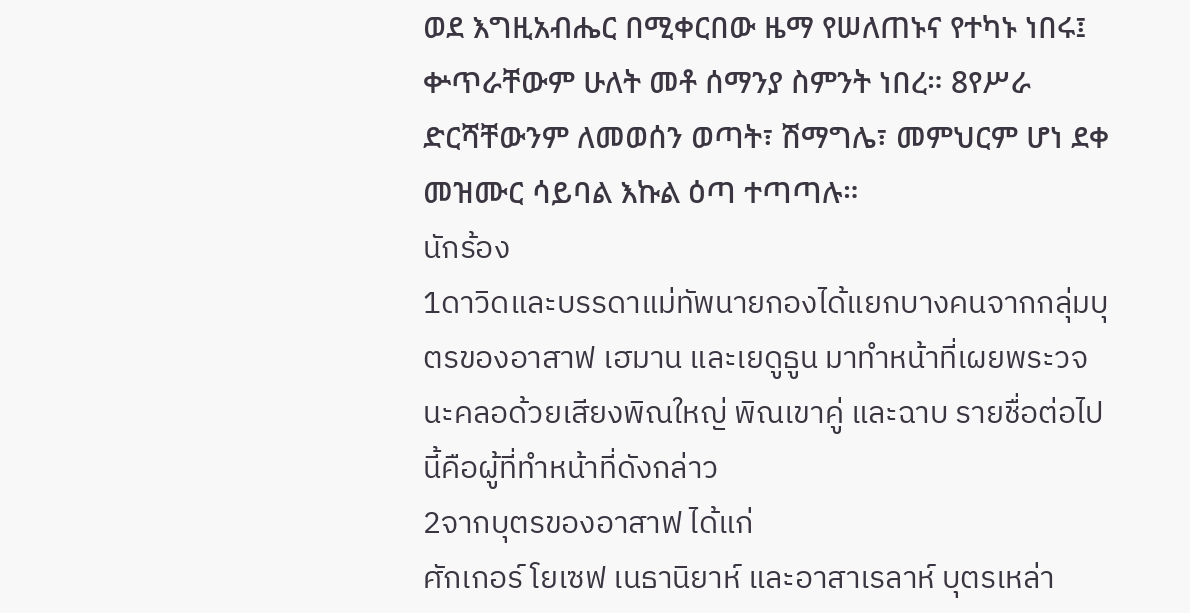ወደ እግዚአብሔር በሚቀርበው ዜማ የሠለጠኑና የተካኑ ነበሩ፤ ቍጥራቸውም ሁለት መቶ ሰማንያ ስምንት ነበረ። 8የሥራ ድርሻቸውንም ለመወሰን ወጣት፣ ሽማግሌ፣ መምህርም ሆነ ደቀ መዝሙር ሳይባል እኩል ዕጣ ተጣጣሉ።
นักร้อง
1ดาวิดและบรรดาแม่ทัพนายกองได้แยกบางคนจากกลุ่มบุตรของอาสาฟ เฮมาน และเยดูธูน มาทำหน้าที่เผยพระวจนะคลอด้วยเสียงพิณใหญ่ พิณเขาคู่ และฉาบ รายชื่อต่อไปนี้คือผู้ที่ทำหน้าที่ดังกล่าว
2จากบุตรของอาสาฟ ได้แก่
ศักเกอร์ โยเซฟ เนธานิยาห์ และอาสาเรลาห์ บุตรเหล่า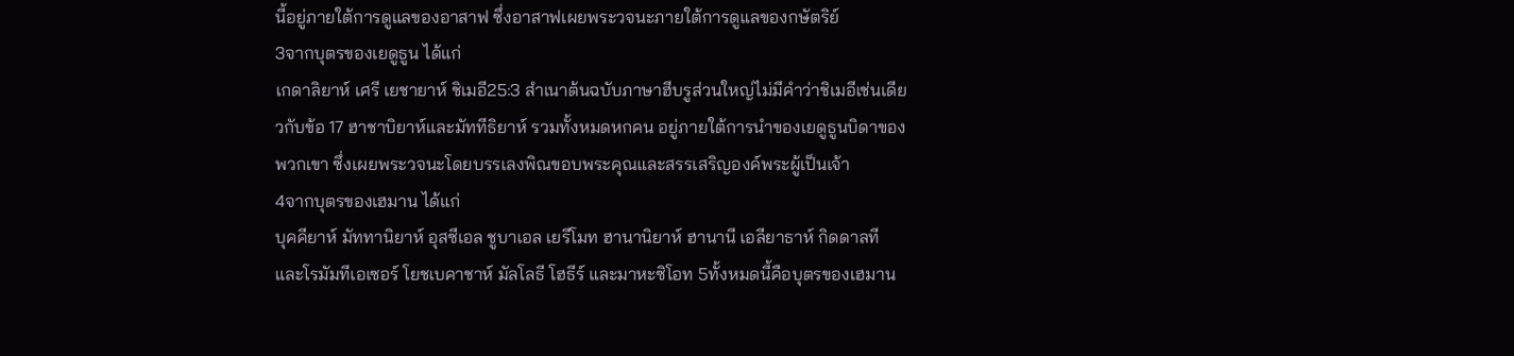นี้อยู่ภายใต้การดูแลของอาสาฟ ซึ่งอาสาฟเผยพระวจนะภายใต้การดูแลของกษัตริย์
3จากบุตรของเยดูธูน ได้แก่
เกดาลิยาห์ เศรี เยชายาห์ ชิเมอี25:3 สำเนาต้นฉบับภาษาฮีบรูส่วนใหญ่ไม่มีคำว่าชิเมอีเช่นเดียวกับข้อ 17 ฮาชาบิยาห์และมัททีธิยาห์ รวมทั้งหมดหกคน อยู่ภายใต้การนำของเยดูธูนบิดาของพวกเขา ซึ่งเผยพระวจนะโดยบรรเลงพิณขอบพระคุณและสรรเสริญองค์พระผู้เป็นเจ้า
4จากบุตรของเฮมาน ได้แก่
บุคคียาห์ มัททานิยาห์ อุสซีเอล ชูบาเอล เยรีโมท ฮานานิยาห์ ฮานานี เอลียาธาห์ กิดดาลที และโรมัมทีเอเซอร์ โยชเบคาชาห์ มัลโลธี โฮธีร์ และมาหะซิโอท 5ทั้งหมดนี้คือบุตรของเฮมาน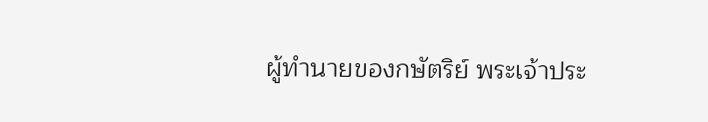ผู้ทำนายของกษัตริย์ พระเจ้าประ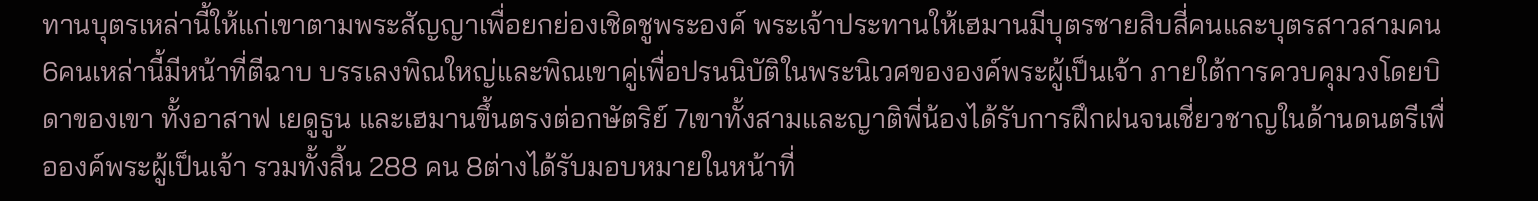ทานบุตรเหล่านี้ให้แก่เขาตามพระสัญญาเพื่อยกย่องเชิดชูพระองค์ พระเจ้าประทานให้เฮมานมีบุตรชายสิบสี่คนและบุตรสาวสามคน
6คนเหล่านี้มีหน้าที่ตีฉาบ บรรเลงพิณใหญ่และพิณเขาคู่เพื่อปรนนิบัติในพระนิเวศขององค์พระผู้เป็นเจ้า ภายใต้การควบคุมวงโดยบิดาของเขา ทั้งอาสาฟ เยดูธูน และเฮมานขึ้นตรงต่อกษัตริย์ 7เขาทั้งสามและญาติพี่น้องได้รับการฝึกฝนจนเชี่ยวชาญในด้านดนตรีเพื่อองค์พระผู้เป็นเจ้า รวมทั้งสิ้น 288 คน 8ต่างได้รับมอบหมายในหน้าที่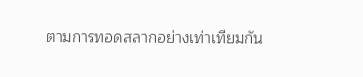ตามการทอดสลากอย่างเท่าเทียมกัน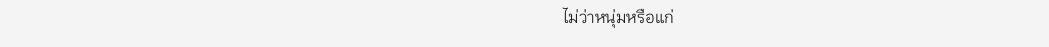ไม่ว่าหนุ่มหรือแก่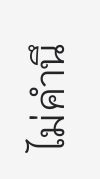ไม่คำนึ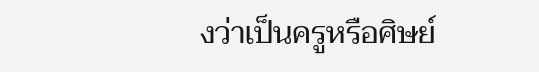งว่าเป็นครูหรือศิษย์